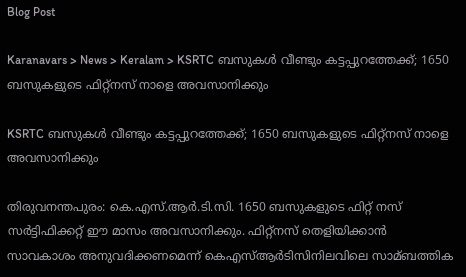Blog Post

Karanavars > News > Keralam > KSRTC ബസുകള്‍ വീണ്ടും കട്ടപ്പുറത്തേക്ക്; 1650 ബസുകളുടെ ഫിറ്റ്നസ് നാളെ അവസാനിക്കും

KSRTC ബസുകള്‍ വീണ്ടും കട്ടപ്പുറത്തേക്ക്; 1650 ബസുകളുടെ ഫിറ്റ്നസ് നാളെ അവസാനിക്കും

തിരുവനന്തപുരം: കെ.എസ്.ആര്‍.ടി.സി. 1650 ബസുകളുടെ ഫിറ്റ് നസ് സര്‍ട്ടിഫിക്കറ്റ് ഈ മാസം അവസാനിക്കും. ഫിറ്റ്നസ് തെളിയിക്കാന്‍ സാവകാശം അനുവദിക്കണമെന്ന് കെഎസ്‌ആര്‍ടിസിനിലവിലെ സാമ്ബത്തിക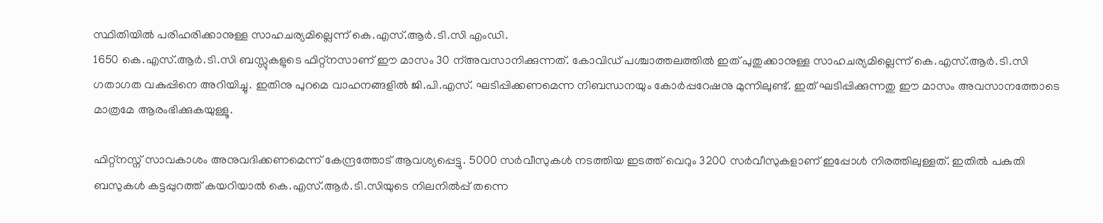സ്ഥിതിയില്‍ പരിഹരിക്കാനുള്ള സാഹചര്യമില്ലെന്ന് കെ.എസ്.ആര്‍.ടി.സി എംഡി.
1650 കെ.എസ്.ആര്‍.ടി.സി ബസ്സുകളുടെ ഫിറ്റ്നസാണ് ഈ മാസം 30 ന്‌അവസാനിക്കുന്നത്. കോവിഡ് പശ്ചാത്തലത്തില്‍ ഇത് പുതുക്കാനുള്ള സാഹചര്യമില്ലെന്ന് കെ.എസ്.ആര്‍.ടി.സി ഗതാഗത വകുപ്പിനെ അറിയിച്ചു. ഇതിനു പുറമെ വാഹനങ്ങളില്‍ ജി.പി.എസ്. ഘടിപ്പിക്കണമെന്ന നിബന്ധനയും കോര്‍പ്പറേഷനു മുന്നിലുണ്ട്. ഇത് ഘടിപ്പിക്കുന്നതു ഈ മാസം അവസാനത്തോടെ മാത്രമേ ആരംഭിക്കുകയുള്ളൂ.

ഫിറ്റ്നസ്ന് സാവകാശം അനുവദിക്കണമെന്ന് കേന്ദ്രത്തോട് ആവശ്യപ്പെട്ടു. 5000 സര്‍വീസുകള്‍ നടത്തിയ ഇടത്ത് വെറും 3200 സര്‍വീസുകളാണ് ഇപ്പോള്‍ നിരത്തിലുള്ളത്. ഇതില്‍ പകുതി ബസുകള്‍ കട്ടപ്പുറത്ത് കയറിയാല്‍ കെ.എസ്.ആര്‍.ടി.സിയുടെ നിലനില്‍പ്പ് തന്നെ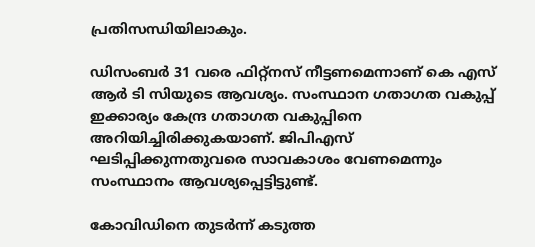പ്രതിസന്ധിയിലാകും.

ഡിസംബര്‍ 31 വരെ ഫിറ്റ്നസ് നീട്ടണമെന്നാണ് കെ എസ് ആര്‍ ടി സിയുടെ ആവശ്യം. സംസ്ഥാന ഗതാഗത വകുപ്പ് ഇക്കാര്യം കേന്ദ്ര ഗതാഗത വകുപ്പിനെ അറിയിച്ചിരിക്കുകയാണ്. ജിപിഎസ് ഘടിപ്പിക്കുന്നതുവരെ സാവകാശം വേണമെന്നും സംസ്ഥാനം ആവശ്യപ്പെട്ടിട്ടുണ്ട്.

കോവിഡിനെ തുടര്‍ന്ന് കടുത്ത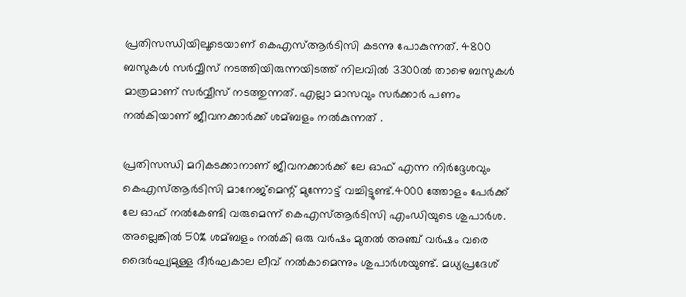പ്രതിസന്ധിയിലൂടെയാണ് കെഎസ്‌ആര്‍ടിസി കടന്നു പോകുന്നത്. 4800 ബസുകള്‍ സര്‍വ്വീസ് നടത്തിയിരുന്നയിടത്ത് നിലവില്‍ 3300ല്‍ താഴെ ബസുകള്‍ മാത്രമാണ് സര്‍വ്വീസ് നടത്തുന്നത്. എല്ലാ മാസവും സര്‍ക്കാര്‍ പണം നല്‍കിയാണ് ജീവനക്കാര്‍ക്ക് ശമ്ബളം നല്‍കുന്നത് .

പ്രതിസന്ധി മറികടക്കാനാണ് ജീവനക്കാര്‍ക്ക് ലേ ഓഫ് എന്ന നിര്‍ദ്ദേശവും കെഎസ്‌ആര്‍ടിസി മാനേജ്മെന്റ് മുന്നോട്ട് വച്ചിട്ടുണ്ട്.4000 ത്തോളം പേര്‍ക്ക് ലേ ഓഫ് നല്‍കേണ്ടി വരുമെന്ന് കെഎസ്‌ആര്‍ടിസി എംഡിയുടെ ശുപാര്‍ശ. അല്ലെങ്കില്‍ 50% ശമ്ബളം നല്‍കി ഒരു വര്‍ഷം മുതല്‍ അഞ്ച് വര്‍ഷം വരെ ദൈര്‍ഘ്യമുള്ള ദീര്‍ഘകാല ലീവ് നല്‍കാമെന്നും ശുപാര്‍ശയുണ്ട്. മധ്യപ്രദേശ്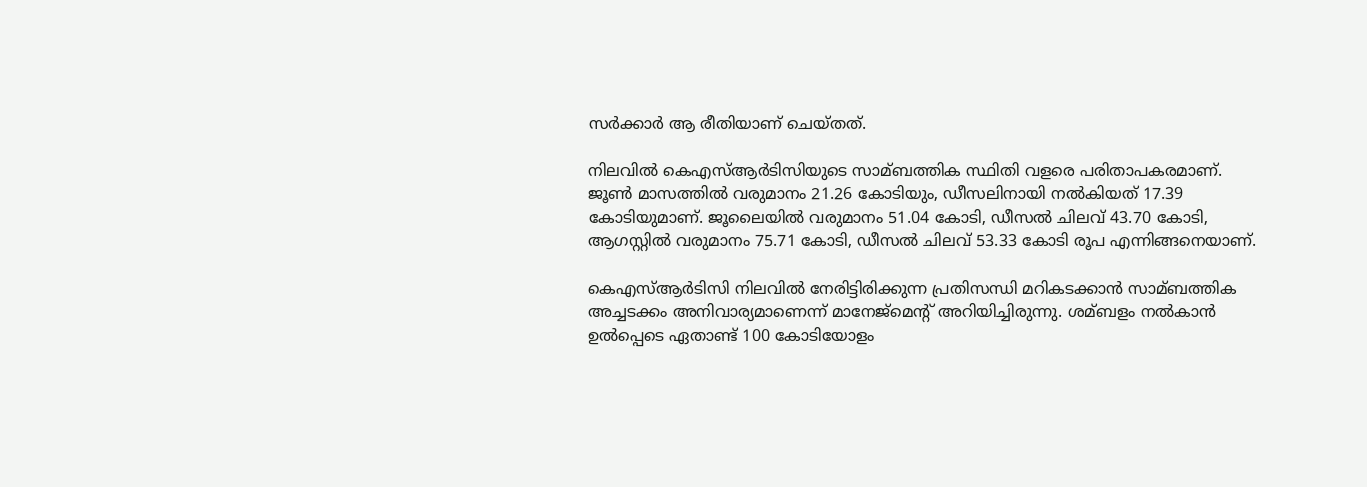സര്‍ക്കാര്‍ ആ രീതിയാണ് ചെയ്തത്.

നിലവില്‍ കെഎസ്‌ആര്‍ടിസിയുടെ സാമ്ബത്തിക സ്ഥിതി വളരെ പരിതാപകരമാണ്. ജൂണ്‍ മാസത്തില്‍ വരുമാനം 21.26 കോടിയും, ഡീസലിനായി നല്‍കിയത് 17.39 കോടിയുമാണ്. ജൂലൈയില്‍ വരുമാനം 51.04 കോടി, ഡീസല്‍ ചിലവ് 43.70 കോടി, ആഗസ്റ്റില്‍ വരുമാനം 75.71 കോടി, ഡീസല്‍ ചിലവ് 53.33 കോടി രൂപ എന്നിങ്ങനെയാണ്.

കെഎസ്‌ആര്‍ടിസി നിലവില്‍ നേരിട്ടിരിക്കുന്ന പ്രതിസന്ധി മറികടക്കാന്‍ സാമ്ബത്തിക അച്ചടക്കം അനിവാര്യമാണെന്ന് മാനേജ്മെന്റ് അറിയിച്ചിരുന്നു. ശമ്ബളം നല്‍കാന്‍ ഉല്‍പ്പെടെ ഏതാണ്ട് 100 കോടിയോളം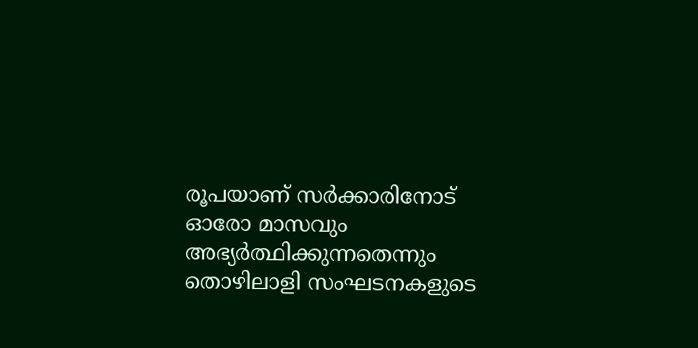രൂപയാണ് സര്‍ക്കാരിനോട് ഓരോ മാസവും അഭ്യര്‍ത്ഥിക്കുന്നതെന്നും തൊഴിലാളി സംഘടനകളുടെ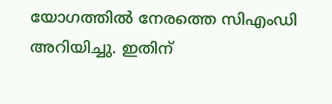യോഗത്തില്‍ നേരത്തെ സിഎംഡി അറിയിച്ചു. ഇതിന്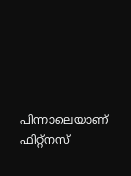പിന്നാലെയാണ് ഫിറ്റ്നസ്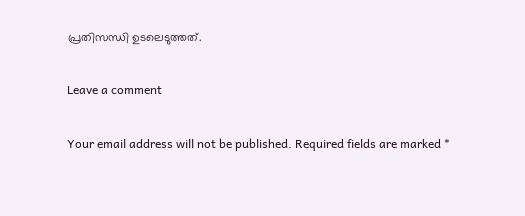പ്രതിസന്ധി ഉടലെടുത്തത്.

Leave a comment

Your email address will not be published. Required fields are marked *